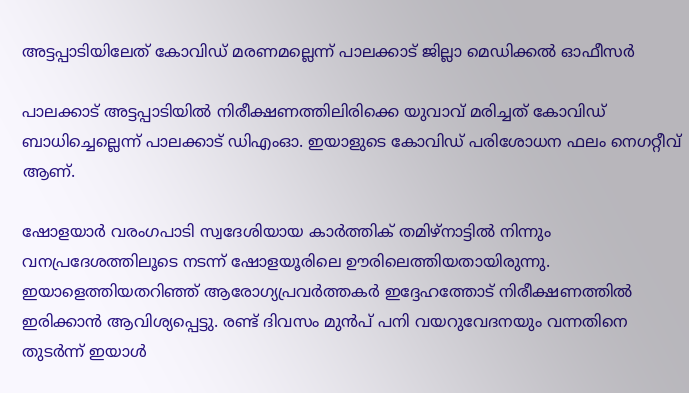അട്ടപ്പാടിയിലേത് കോവിഡ് മരണമല്ലെന്ന് പാലക്കാട് ജില്ലാ മെഡിക്കല്‍ ഓഫീസര്‍

പാലക്കാട് അട്ടപ്പാടിയില്‍ നിരീക്ഷണത്തിലിരിക്കെ യുവാവ് മരിച്ചത് കോവിഡ് ബാധിച്ചെല്ലെന്ന് പാലക്കാട് ഡിഎംഓ. ഇയാളുടെ കോവിഡ് പരിശോധന ഫലം നെഗറ്റീവ് ആണ്.

ഷോളയാര്‍ വരംഗപാടി സ്വദേശിയായ കാര്‍ത്തിക് തമിഴ്‌നാട്ടില്‍ നിന്നും വനപ്രദേശത്തിലൂടെ നടന്ന് ഷോളയൂരിലെ ഊരിലെത്തിയതായിരുന്നു. ഇയാളെത്തിയതറിഞ്ഞ് ആരോഗ്യപ്രവര്‍ത്തകര്‍ ഇദ്ദേഹത്തോട് നിരീക്ഷണത്തില്‍ ഇരിക്കാന്‍ ആവിശ്യപ്പെട്ടു. രണ്ട് ദിവസം മുന്‍പ് പനി വയറുവേദനയും വന്നതിനെ തുടര്‍ന്ന് ഇയാള്‍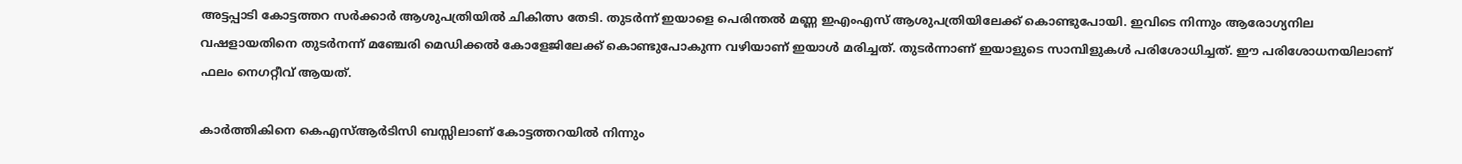അട്ടപ്പാടി കോട്ടത്തറ സര്‍ക്കാര്‍ ആശുപത്രിയില്‍ ചികിത്സ തേടി. തുടര്‍ന്ന് ഇയാളെ പെരിന്തല്‍ മണ്ണ ഇഎംഎസ് ആശുപത്രിയിലേക്ക് കൊണ്ടുപോയി. ഇവിടെ നിന്നും ആരോഗ്യനില വഷളായതിനെ തുടര്‍നന്ന് മഞ്ചേരി മെഡിക്കല്‍ കോളേജിലേക്ക് കൊണ്ടുപോകുന്ന വഴിയാണ് ഇയാള്‍ മരിച്ചത്. തുടര്‍ന്നാണ് ഇയാളുടെ സാമ്പിളുകള്‍ പരിശോധിച്ചത്. ഈ പരിശോധനയിലാണ് ഫലം നെഗറ്റീവ് ആയത്.

കാര്‍ത്തികിനെ കെഎസ്ആര്‍ടിസി ബസ്സിലാണ് കോട്ടത്തറയില്‍ നിന്നും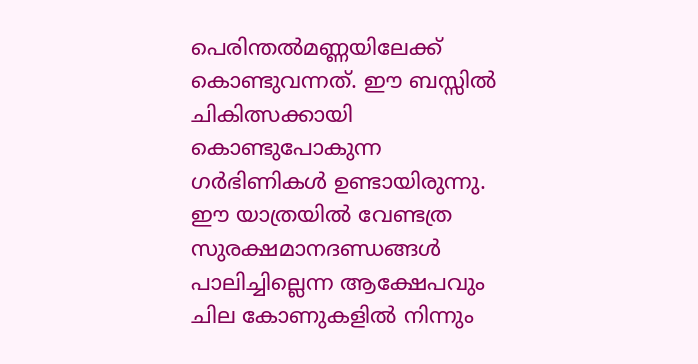പെരിന്തല്‍മണ്ണയിലേക്ക് കൊണ്ടുവന്നത്. ഈ ബസ്സില്‍ ചികിത്സക്കായി കൊണ്ടുപോകുന്ന ഗര്‍ഭിണികള്‍ ഉണ്ടായിരുന്നു. ഈ യാത്രയില്‍ വേണ്ടത്ര സുരക്ഷമാനദണ്ഡങ്ങള്‍ പാലിച്ചില്ലെന്ന ആക്ഷേപവും ചില കോണുകളില്‍ നിന്നും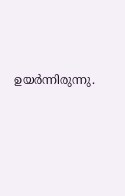ഉയര്‍ന്നിരുന്നു.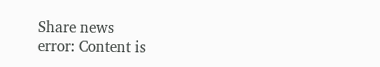Share news
error: Content is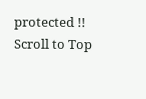protected !!
Scroll to Top